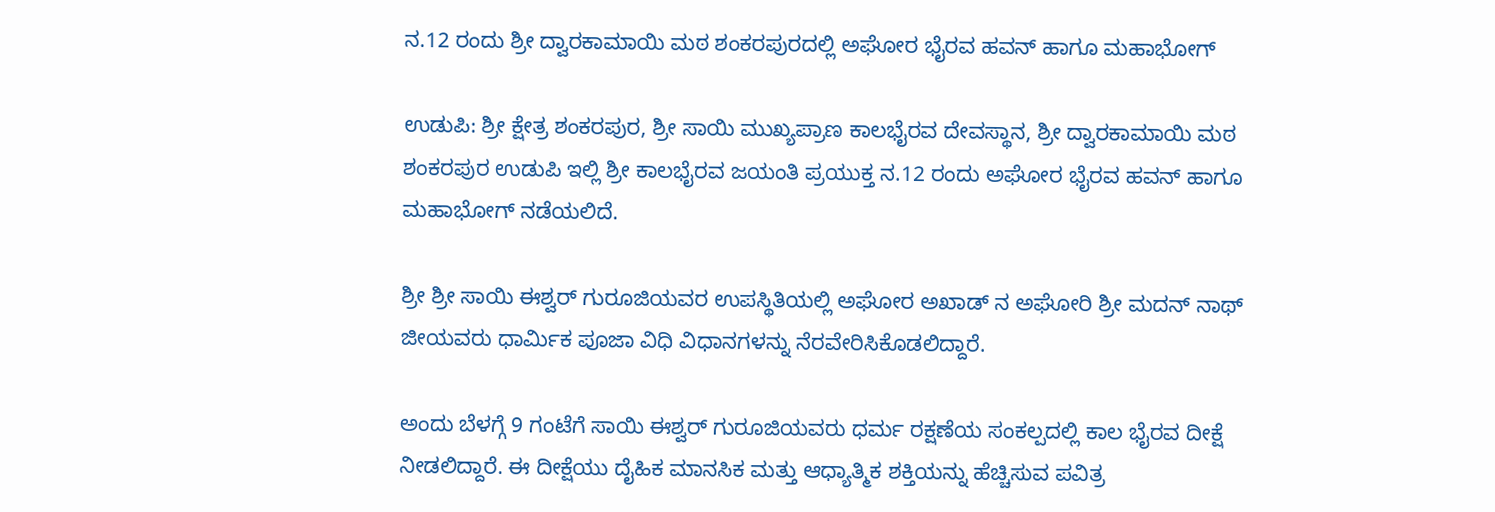ನ.12 ರಂದು ಶ್ರೀ ದ್ವಾರಕಾಮಾಯಿ ಮಠ ಶಂಕರಪುರದಲ್ಲಿ ಅಘೋರ ಭೈರವ ಹವನ್ ಹಾಗೂ ಮಹಾಭೋಗ್

ಉಡುಪಿ: ಶ್ರೀ ಕ್ಷೇತ್ರ ಶಂಕರಪುರ, ಶ್ರೀ ಸಾಯಿ ಮುಖ್ಯಪ್ರಾಣ ಕಾಲಭೈರವ ದೇವಸ್ಥಾನ, ಶ್ರೀ ದ್ವಾರಕಾಮಾಯಿ ಮಠ ಶಂಕರಪುರ ಉಡುಪಿ ಇಲ್ಲಿ ಶ್ರೀ ಕಾಲಭೈರವ ಜಯಂತಿ ಪ್ರಯುಕ್ತ ನ.12 ರಂದು ಅಘೋರ ಭೈರವ ಹವನ್ ಹಾಗೂ ಮಹಾಭೋಗ್ ನಡೆಯಲಿದೆ.

ಶ್ರೀ ಶ್ರೀ ಸಾಯಿ ಈಶ್ವರ್ ಗುರೂಜಿಯವರ ಉಪಸ್ಥಿತಿಯಲ್ಲಿ ಅಘೋರ ಅಖಾಡ್ ನ ಅಘೋರಿ ಶ್ರೀ ಮದನ್ ನಾಥ್ ಜೀಯವರು ಧಾರ್ಮಿಕ ಪೂಜಾ ವಿಧಿ ವಿಧಾನಗಳನ್ನು ನೆರವೇರಿಸಿಕೊಡಲಿದ್ದಾರೆ.

ಅಂದು ಬೆಳಗ್ಗೆ 9 ಗಂಟೆಗೆ ಸಾಯಿ ಈಶ್ವರ್ ಗುರೂಜಿಯವರು ಧರ್ಮ ರಕ್ಷಣೆಯ ಸಂಕಲ್ಪದಲ್ಲಿ ಕಾಲ ಭೈರವ ದೀಕ್ಷೆ ನೀಡಲಿದ್ದಾರೆ. ಈ ದೀಕ್ಷೆಯು ದೈಹಿಕ ಮಾನಸಿಕ ಮತ್ತು ಆಧ್ಯಾತ್ಮಿಕ ಶಕ್ತಿಯನ್ನು ಹೆಚ್ಚಿಸುವ ಪವಿತ್ರ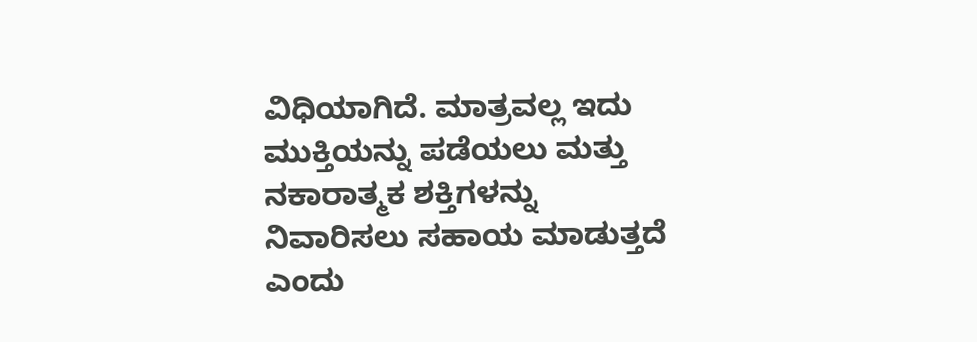ವಿಧಿಯಾಗಿದೆ. ಮಾತ್ರವಲ್ಲ ಇದು ಮುಕ್ತಿಯನ್ನು ಪಡೆಯಲು ಮತ್ತು ನಕಾರಾತ್ಮಕ ಶಕ್ತಿಗಳನ್ನು ನಿವಾರಿಸಲು ಸಹಾಯ ಮಾಡುತ್ತದೆ ಎಂದು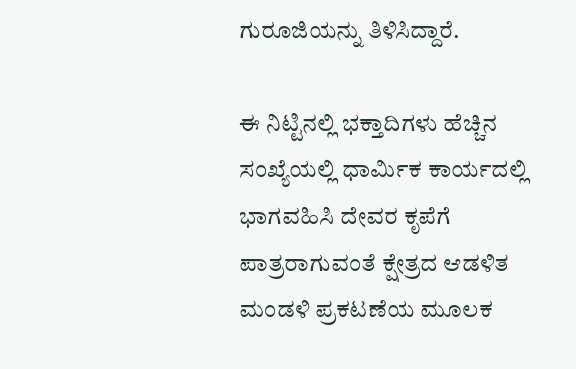ಗುರೂಜಿಯನ್ನು ತಿಳಿಸಿದ್ದಾರೆ.

ಈ ನಿಟ್ಟಿನಲ್ಲಿ ಭಕ್ತಾದಿಗಳು ಹೆಚ್ಚಿನ ಸಂಖ್ಯೆಯಲ್ಲಿ ಧಾರ್ಮಿಕ ಕಾರ್ಯದಲ್ಲಿ ಭಾಗವಹಿಸಿ ದೇವರ ಕೃಪೆಗೆ ಪಾತ್ರರಾಗುವಂತೆ ಕ್ಷೇತ್ರದ ಆಡಳಿತ ಮಂಡಳಿ ಪ್ರಕಟಣೆಯ ಮೂಲಕ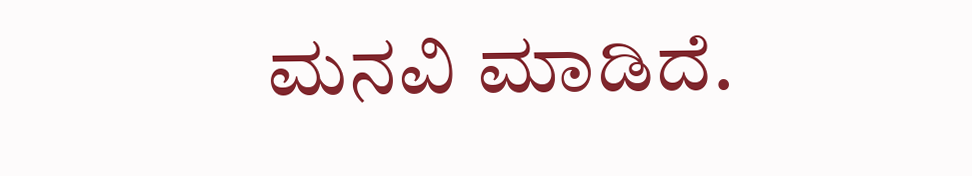ಮನವಿ ಮಾಡಿದೆ.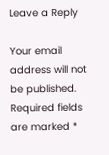Leave a Reply

Your email address will not be published. Required fields are marked *